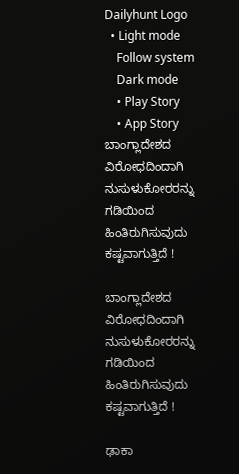Dailyhunt Logo
  • Light mode
    Follow system
    Dark mode
    • Play Story
    • App Story
ಬಾಂಗ್ಲಾದೇಶದ ವಿರೋಧದಿಂದಾಗಿ ನುಸುಳುಕೋರರನ್ನು ಗಡಿಯಿಂದ ಹಿಂತಿರುಗಿಸುವುದು ಕಷ್ಟವಾಗುತ್ತಿದೆ !

ಬಾಂಗ್ಲಾದೇಶದ ವಿರೋಧದಿಂದಾಗಿ ನುಸುಳುಕೋರರನ್ನು ಗಡಿಯಿಂದ ಹಿಂತಿರುಗಿಸುವುದು ಕಷ್ಟವಾಗುತ್ತಿದೆ !

ಢಾಕಾ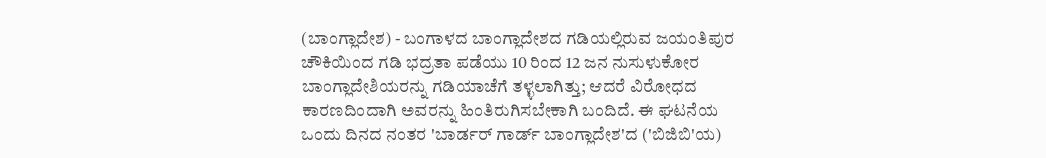(ಬಾಂಗ್ಲಾದೇಶ) - ಬಂಗಾಳದ ಬಾಂಗ್ಲಾದೇಶದ ಗಡಿಯಲ್ಲಿರುವ ಜಯಂತಿಪುರ ಚೌಕಿಯಿಂದ ಗಡಿ ಭದ್ರತಾ ಪಡೆಯು 10 ರಿಂದ 12 ಜನ ನುಸುಳುಕೋರ ಬಾಂಗ್ಲಾದೇಶಿಯರನ್ನು ಗಡಿಯಾಚೆಗೆ ತಳ್ಳಲಾಗಿತ್ತು; ಆದರೆ ವಿರೋಧದ ಕಾರಣದಿಂದಾಗಿ ಅವರನ್ನು ಹಿಂತಿರುಗಿಸಬೇಕಾಗಿ ಬಂದಿದೆ. ಈ ಘಟನೆಯ ಒಂದು ದಿನದ ನಂತರ 'ಬಾರ್ಡರ್ ಗಾರ್ಡ್ ಬಾಂಗ್ಲಾದೇಶ'ದ ('ಬಿಜಿಬಿ'ಯ)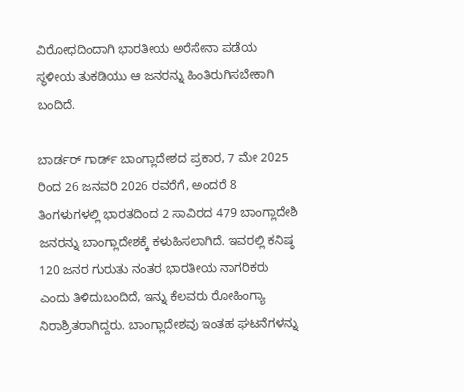ವಿರೋಧದಿಂದಾಗಿ ಭಾರತೀಯ ಅರೆಸೇನಾ ಪಡೆಯ ಸ್ಥಳೀಯ ತುಕಡಿಯು ಆ ಜನರನ್ನು ಹಿಂತಿರುಗಿಸಬೇಕಾಗಿ ಬಂದಿದೆ.

ಬಾರ್ಡರ್ ಗಾರ್ಡ್ ಬಾಂಗ್ಲಾದೇಶದ ಪ್ರಕಾರ, 7 ಮೇ 2025 ರಿಂದ 26 ಜನವರಿ 2026 ರವರೆಗೆ, ಅಂದರೆ 8 ತಿಂಗಳುಗಳಲ್ಲಿ ಭಾರತದಿಂದ 2 ಸಾವಿರದ 479 ಬಾಂಗ್ಲಾದೇಶಿ ಜನರನ್ನು ಬಾಂಗ್ಲಾದೇಶಕ್ಕೆ ಕಳುಹಿಸಲಾಗಿದೆ. ಇವರಲ್ಲಿ ಕನಿಷ್ಠ 120 ಜನರ ಗುರುತು ನಂತರ ಭಾರತೀಯ ನಾಗರಿಕರು ಎಂದು ತಿಳಿದುಬಂದಿದೆ, ಇನ್ನು ಕೆಲವರು ರೋಹಿಂಗ್ಯಾ ನಿರಾಶ್ರಿತರಾಗಿದ್ದರು. ಬಾಂಗ್ಲಾದೇಶವು ಇಂತಹ ಘಟನೆಗಳನ್ನು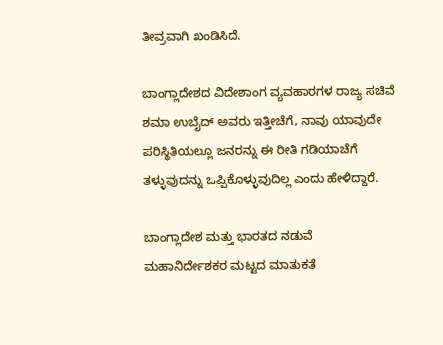ತೀವ್ರವಾಗಿ ಖಂಡಿಸಿದೆ.

ಬಾಂಗ್ಲಾದೇಶದ ವಿದೇಶಾಂಗ ವ್ಯವಹಾರಗಳ ರಾಜ್ಯ ಸಚಿವೆ ಶಮಾ ಉಬೈದ್ ಅವರು ಇತ್ತೀಚೆಗೆ, ನಾವು ಯಾವುದೇ ಪರಿಸ್ಥಿತಿಯಲ್ಲೂ ಜನರನ್ನು ಈ ರೀತಿ ಗಡಿಯಾಚೆಗೆ ತಳ್ಳುವುದನ್ನು ಒಪ್ಪಿಕೊಳ್ಳುವುದಿಲ್ಲ ಎಂದು ಹೇಳಿದ್ದಾರೆ.

ಬಾಂಗ್ಲಾದೇಶ ಮತ್ತು ಭಾರತದ ನಡುವೆ ಮಹಾನಿರ್ದೇಶಕರ ಮಟ್ಟದ ಮಾತುಕತೆ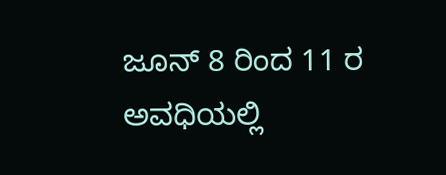ಜೂನ್ 8 ರಿಂದ 11 ರ ಅವಧಿಯಲ್ಲಿ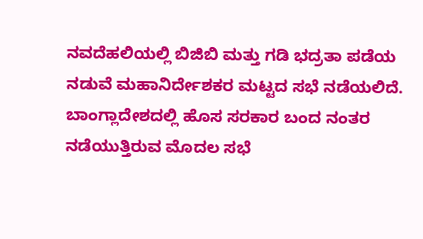ನವದೆಹಲಿಯಲ್ಲಿ ಬಿಜಿಬಿ ಮತ್ತು ಗಡಿ ಭದ್ರತಾ ಪಡೆಯ ನಡುವೆ ಮಹಾನಿರ್ದೇಶಕರ ಮಟ್ಟದ ಸಭೆ ನಡೆಯಲಿದೆ. ಬಾಂಗ್ಲಾದೇಶದಲ್ಲಿ ಹೊಸ ಸರಕಾರ ಬಂದ ನಂತರ ನಡೆಯುತ್ತಿರುವ ಮೊದಲ ಸಭೆ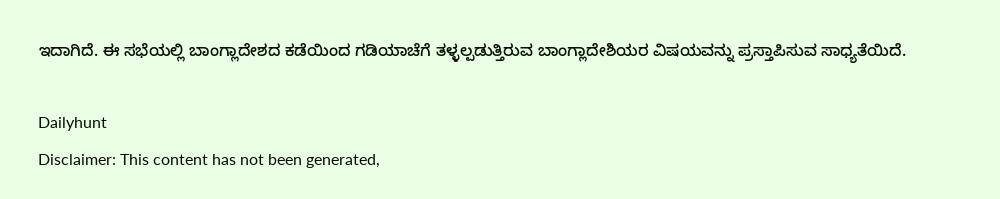ಇದಾಗಿದೆ. ಈ ಸಭೆಯಲ್ಲಿ ಬಾಂಗ್ಲಾದೇಶದ ಕಡೆಯಿಂದ ಗಡಿಯಾಚೆಗೆ ತಳ್ಳಲ್ಪಡುತ್ತಿರುವ ಬಾಂಗ್ಲಾದೇಶಿಯರ ವಿಷಯವನ್ನು ಪ್ರಸ್ತಾಪಿಸುವ ಸಾಧ್ಯತೆಯಿದೆ.

Dailyhunt
Disclaimer: This content has not been generated,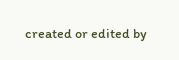created or edited by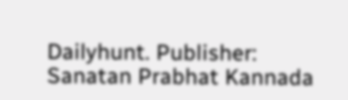Dailyhunt. Publisher: Sanatan Prabhat Kannada